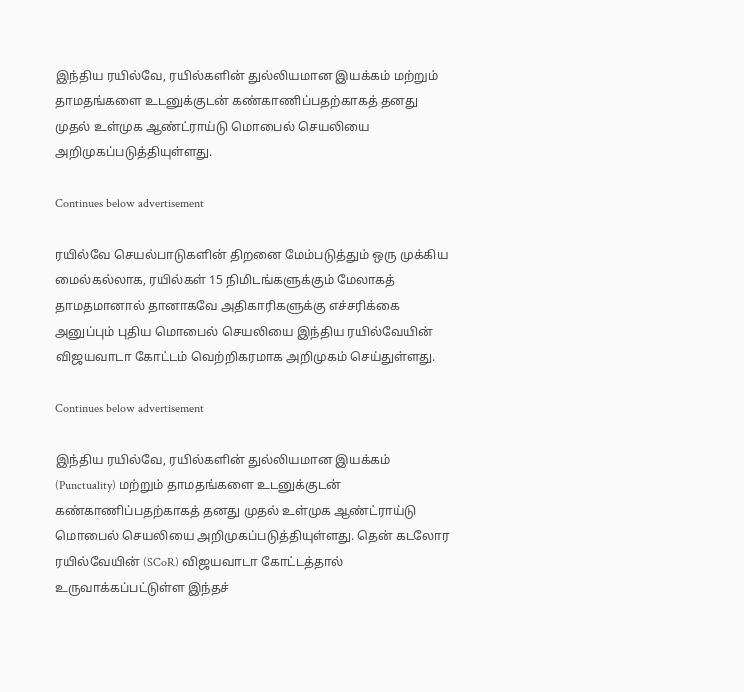இந்திய ரயில்வே, ரயில்களின் துல்லியமான இயக்கம் மற்றும் தாமதங்களை உடனுக்குடன் கண்காணிப்பதற்காகத் தனது முதல் உள்முக ஆண்ட்ராய்டு மொபைல் செயலியை அறிமுகப்படுத்தியுள்ளது.

Continues below advertisement

ரயில்வே செயல்பாடுகளின் திறனை மேம்படுத்தும் ஒரு முக்கிய மைல்கல்லாக, ரயில்கள் 15 நிமிடங்களுக்கும் மேலாகத் தாமதமானால் தானாகவே அதிகாரிகளுக்கு எச்சரிக்கை அனுப்பும் புதிய மொபைல் செயலியை இந்திய ரயில்வேயின் விஜயவாடா கோட்டம் வெற்றிகரமாக அறிமுகம் செய்துள்ளது.

Continues below advertisement

இந்திய ரயில்வே, ரயில்களின் துல்லியமான இயக்கம் (Punctuality) மற்றும் தாமதங்களை உடனுக்குடன் கண்காணிப்பதற்காகத் தனது முதல் உள்முக ஆண்ட்ராய்டு மொபைல் செயலியை அறிமுகப்படுத்தியுள்ளது. தென் கடலோர ரயில்வேயின் (SCoR) விஜயவாடா கோட்டத்தால் உருவாக்கப்பட்டுள்ள இந்தச்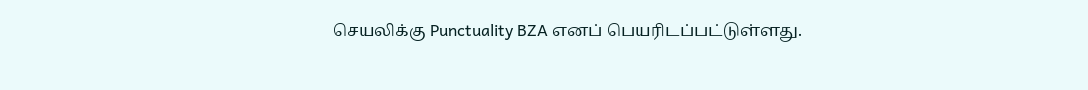செயலிக்கு Punctuality BZA எனப் பெயரிடப்பட்டுள்ளது.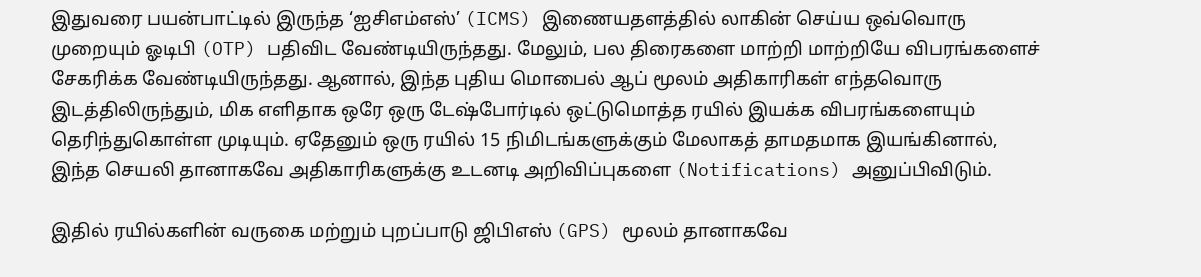இதுவரை பயன்பாட்டில் இருந்த ‘ஐசிஎம்எஸ்’ (ICMS) இணையதளத்தில் லாகின் செய்ய ஒவ்வொரு முறையும் ஓடிபி (OTP) பதிவிட வேண்டியிருந்தது. மேலும், பல திரைகளை மாற்றி மாற்றியே விபரங்களைச் சேகரிக்க வேண்டியிருந்தது. ஆனால், இந்த புதிய மொபைல் ஆப் மூலம் அதிகாரிகள் எந்தவொரு இடத்திலிருந்தும், மிக எளிதாக ஒரே ஒரு டேஷ்போர்டில் ஒட்டுமொத்த ரயில் இயக்க விபரங்களையும் தெரிந்துகொள்ள முடியும். ஏதேனும் ஒரு ரயில் 15 நிமிடங்களுக்கும் மேலாகத் தாமதமாக இயங்கினால், இந்த செயலி தானாகவே அதிகாரிகளுக்கு உடனடி அறிவிப்புகளை (Notifications) அனுப்பிவிடும்.

இதில் ரயில்களின் வருகை மற்றும் புறப்பாடு ஜிபிஎஸ் (GPS) மூலம் தானாகவே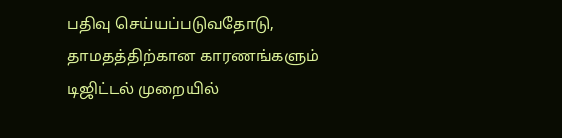பதிவு செய்யப்படுவதோடு, தாமதத்திற்கான காரணங்களும் டிஜிட்டல் முறையில்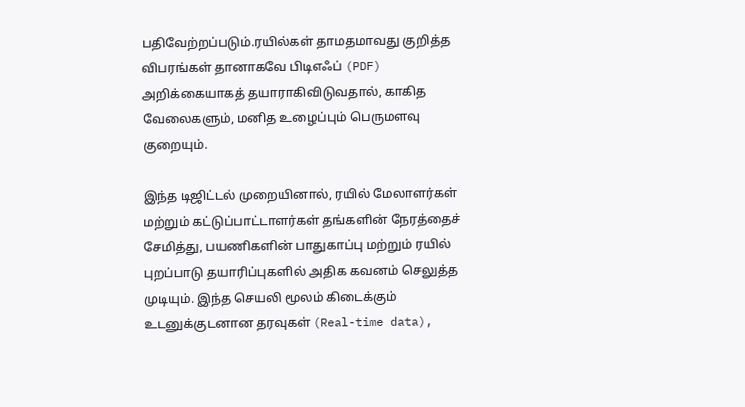பதிவேற்றப்படும்.ரயில்கள் தாமதமாவது குறித்த விபரங்கள் தானாகவே பிடிஎஃப் (PDF) அறிக்கையாகத் தயாராகிவிடுவதால், காகித வேலைகளும், மனித உழைப்பும் பெருமளவு குறையும்.

இந்த டிஜிட்டல் முறையினால், ரயில் மேலாளர்கள் மற்றும் கட்டுப்பாட்டாளர்கள் தங்களின் நேரத்தைச் சேமித்து, பயணிகளின் பாதுகாப்பு மற்றும் ரயில் புறப்பாடு தயாரிப்புகளில் அதிக கவனம் செலுத்த முடியும். இந்த செயலி மூலம் கிடைக்கும் உடனுக்குடனான தரவுகள் (Real-time data),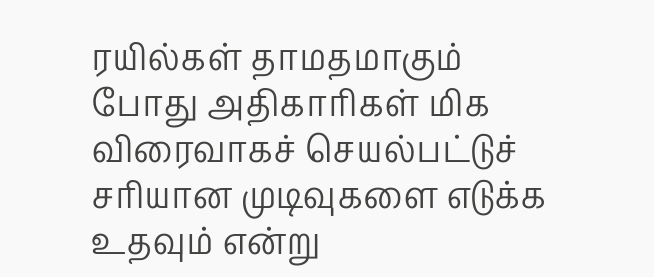ரயில்கள் தாமதமாகும் போது அதிகாரிகள் மிக விரைவாகச் செயல்பட்டுச் சரியான முடிவுகளை எடுக்க உதவும் என்று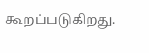கூறப்படுகிறது.